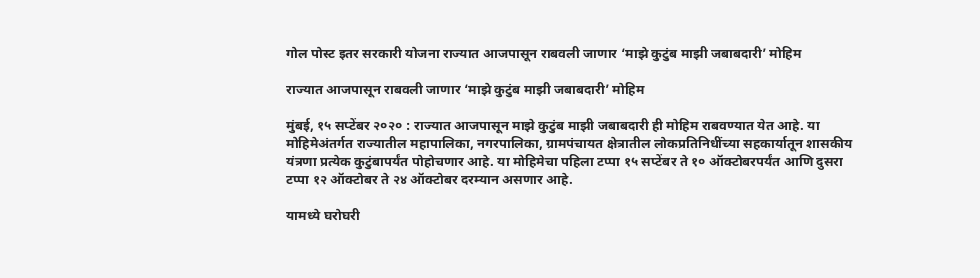गोल पोस्ट इतर सरकारी योजना राज्यात आजपासून राबवली जाणार ‘माझे कुटुंब माझी जबाबदारी’ मोहिम

राज्यात आजपासून राबवली जाणार ‘माझे कुटुंब माझी जबाबदारी’ मोहिम

मुंबई, १५ सप्टेंबर २०२० : राज्यात आजपासून माझे कुटुंब माझी जबाबदारी ही मोहिम राबवण्यात येत आहे. या मोहिमेअंतर्गत राज्यातील महापालिका, नगरपालिका, ग्रामपंचायत क्षेत्रातील लोकप्रतिनिधींच्या सहकार्यातून शासकीय यंत्रणा प्रत्येक कुटुंबापर्यंत पोहोचणार आहे. या मोहिमेचा पहिला टप्पा १५ सप्टेंबर ते १० ऑक्टोबरपर्यंत आणि दुसरा टप्पा १२ ऑक्टोबर ते २४ ऑक्टोबर दरम्यान असणार आहे.

यामध्ये घरोघरी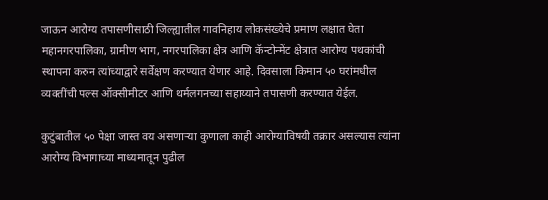जाऊन आरोग्य तपासणीसाठी जिल्ह्यातील गावनिहाय लोकसंख्येचे प्रमाण लक्षात घेता महानगरपालिका, ग्रामीण भाग, नगरपालिका क्षेत्र आणि कॅन्टोन्मेंट क्षेत्रात आरोग्य पथकांची स्थापना करुन त्यांच्याद्वारे सर्वेक्षण करण्यात येणार आहे. दिवसाला किमान ५० घरांमधील व्यक्तींची पल्स ऑक्सीमीटर आणि थर्मलगनच्या सहाय्याने तपासणी करण्यात येईल.

कुटुंबातील ५० पेक्षा जास्त वय असणाऱ्या कुणाला काही आरोग्याविषयी तक्रार असल्यास त्यांना आरोग्य विभागाच्या माध्यमातून पुढील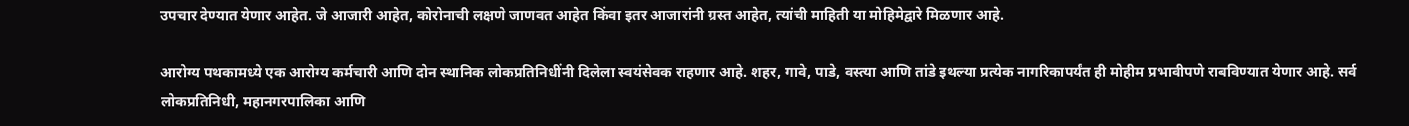उपचार देण्यात येणार आहेत. जे आजारी आहेत, कोरोनाची लक्षणे जाणवत आहेत किंवा इतर आजारांनी ग्रस्त आहेत, त्यांची माहिती या मोहिमेद्वारे मिळणार आहे.

आरोग्य पथकामध्ये एक आरोग्य कर्मचारी आणि दोन स्थानिक लोकप्रतिनिधींनी दिलेला स्वयंसेवक राहणार आहे. शहर, गावे, पाडे, वस्त्या आणि तांडे इथल्या प्रत्येक नागरिकापर्यंत ही मोहीम प्रभावीपणे राबविण्यात येणार आहे. सर्व लोकप्रतिनिधी, महानगरपालिका आणि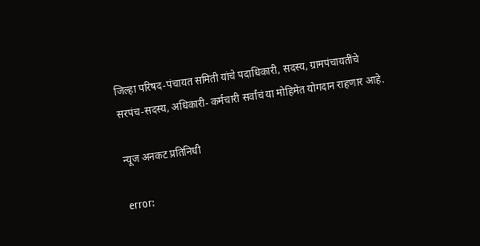जिल्हा परिषद-पंचायत समिती यांचे पदाधिकारी, सदस्य, ग्रामपंचायतींचे सरपंच-सदस्य, अधिकारी- कर्मचारी सर्वांचं या मोहिमेत योगदान राहणार आहे.

न्यूज अनकट प्रतिनिधी

error: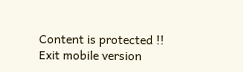Content is protected !!
Exit mobile version